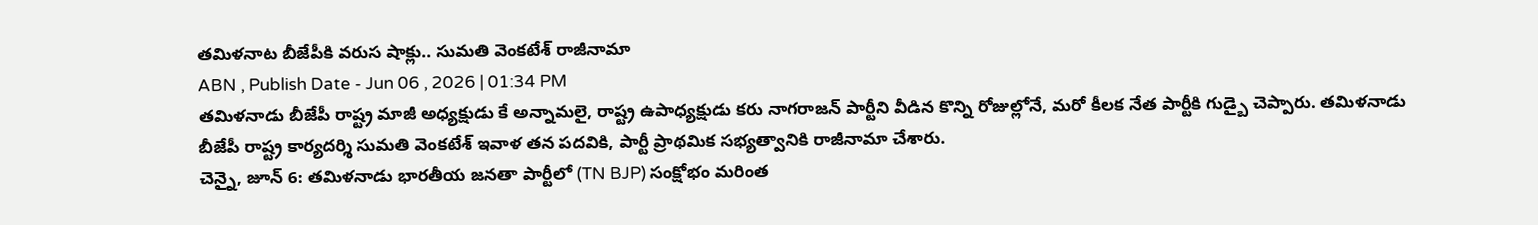తమిళనాట బీజేపీకి వరుస షాక్లు.. సుమతి వెంకటేశ్ రాజీనామా
ABN , Publish Date - Jun 06 , 2026 | 01:34 PM
తమిళనాడు బీజేపీ రాష్ట్ర మాజీ అధ్యక్షుడు కే అన్నామలై, రాష్ట్ర ఉపాధ్యక్షుడు కరు నాగరాజన్ పార్టీని వీడిన కొన్ని రోజుల్లోనే, మరో కీలక నేత పార్టీకి గుడ్బై చెప్పారు. తమిళనాడు బీజేపీ రాష్ట్ర కార్యదర్శి సుమతి వెంకటేశ్ ఇవాళ తన పదవికి, పార్టీ ప్రాథమిక సభ్యత్వానికి రాజీనామా చేశారు.
చెన్నై, జూన్ 6: తమిళనాడు భారతీయ జనతా పార్టీలో (TN BJP) సంక్షోభం మరింత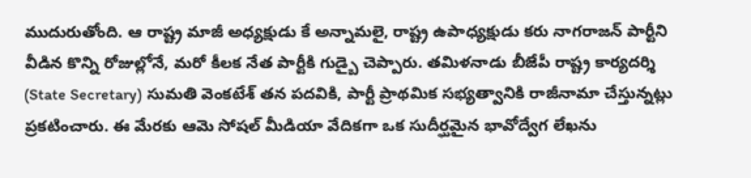ముదురుతోంది. ఆ రాష్ట్ర మాజీ అధ్యక్షుడు కే అన్నామలై, రాష్ట్ర ఉపాధ్యక్షుడు కరు నాగరాజన్ పార్టీని వీడిన కొన్ని రోజుల్లోనే, మరో కీలక నేత పార్టీకి గుడ్బై చెప్పారు. తమిళనాడు బీజేపీ రాష్ట్ర కార్యదర్శి (State Secretary) సుమతి వెంకటేశ్ తన పదవికి, పార్టీ ప్రాథమిక సభ్యత్వానికి రాజీనామా చేస్తున్నట్లు ప్రకటించారు. ఈ మేరకు ఆమె సోషల్ మీడియా వేదికగా ఒక సుదీర్ఘమైన భావోద్వేగ లేఖను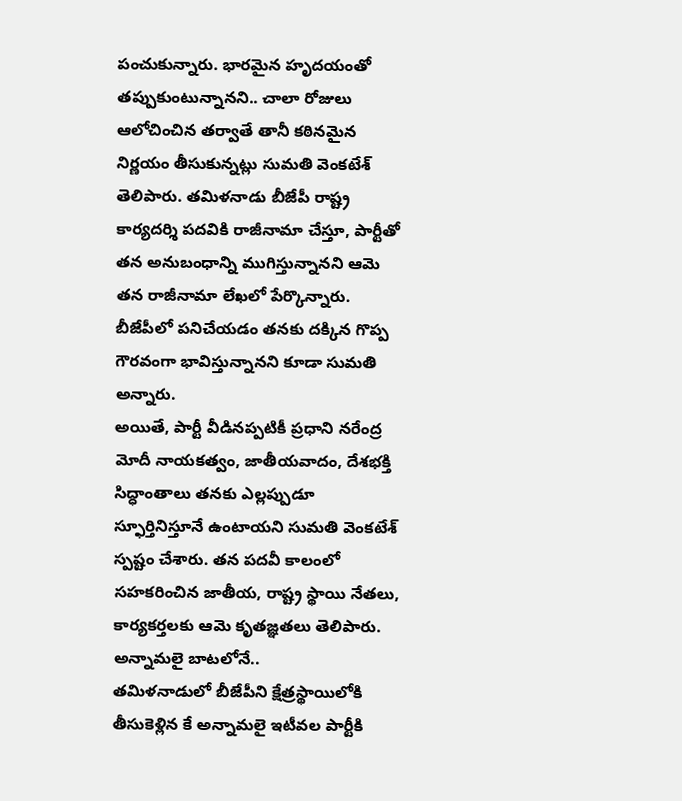పంచుకున్నారు. భారమైన హృదయంతో తప్పుకుంటున్నానని.. చాలా రోజులు ఆలోచించిన తర్వాతే తానీ కఠినమైన నిర్ణయం తీసుకున్నట్లు సుమతి వెంకటేశ్ తెలిపారు. తమిళనాడు బీజేపీ రాష్ట్ర కార్యదర్శి పదవికి రాజీనామా చేస్తూ, పార్టీతో తన అనుబంధాన్ని ముగిస్తున్నానని ఆమె తన రాజీనామా లేఖలో పేర్కొన్నారు. బీజేపీలో పనిచేయడం తనకు దక్కిన గొప్ప గౌరవంగా భావిస్తున్నానని కూడా సుమతి అన్నారు.
అయితే, పార్టీ వీడినప్పటికీ ప్రధాని నరేంద్ర మోదీ నాయకత్వం, జాతీయవాదం, దేశభక్తి సిద్ధాంతాలు తనకు ఎల్లప్పుడూ స్ఫూర్తినిస్తూనే ఉంటాయని సుమతి వెంకటేశ్ స్పష్టం చేశారు. తన పదవీ కాలంలో సహకరించిన జాతీయ, రాష్ట్ర స్థాయి నేతలు, కార్యకర్తలకు ఆమె కృతజ్ఞతలు తెలిపారు.
అన్నామలై బాటలోనే..
తమిళనాడులో బీజేపీని క్షేత్రస్థాయిలోకి తీసుకెళ్లిన కే అన్నామలై ఇటీవల పార్టీకి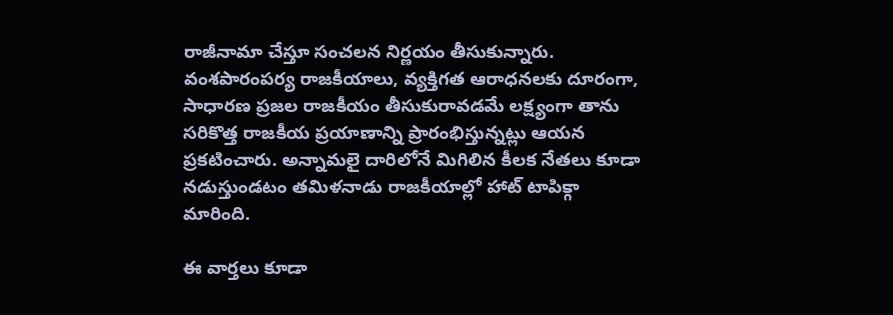రాజీనామా చేస్తూ సంచలన నిర్ణయం తీసుకున్నారు. వంశపారంపర్య రాజకీయాలు, వ్యక్తిగత ఆరాధనలకు దూరంగా, సాధారణ ప్రజల రాజకీయం తీసుకురావడమే లక్ష్యంగా తాను సరికొత్త రాజకీయ ప్రయాణాన్ని ప్రారంభిస్తున్నట్లు ఆయన ప్రకటించారు. అన్నామలై దారిలోనే మిగిలిన కీలక నేతలు కూడా నడుస్తుండటం తమిళనాడు రాజకీయాల్లో హాట్ టాపిక్గా మారింది.

ఈ వార్తలు కూడా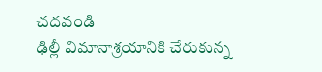చదవండి
ఢిల్లీ విమానాశ్రయానికి చేరుకున్న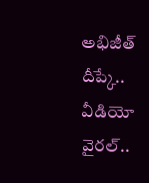అభిజీత్ దీప్కే.. వీడియో వైరల్..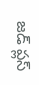జడ్ ప్లస్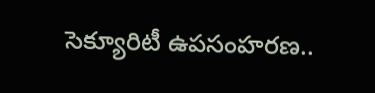సెక్యూరిటీ ఉపసంహరణ..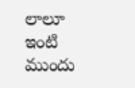లాలూ ఇంటి ముందు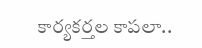కార్యకర్తల కాపలా..